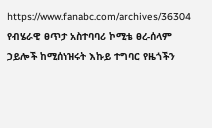https://www.fanabc.com/archives/36304
የብሄራዊ ፀጥታ አስተባባሪ ኮሚቴ ፀረ-ሰላም ኃይሎች ከሚሰነዝሩት እኩይ ተግባር የዜጎችን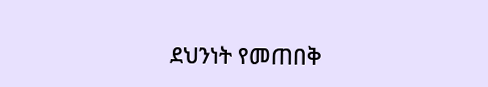ደህንነት የመጠበቅ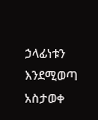ኃላፊነቱን እንደሚወጣ አስታወቀ